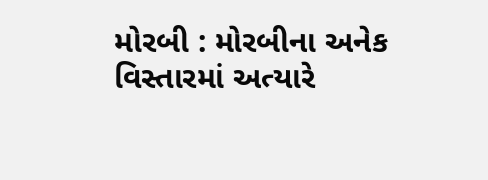મોરબી : મોરબીના અનેક વિસ્તારમાં અત્યારે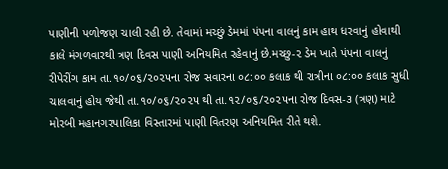પાણીની પળોજણ ચાલી રહી છે. તેવામાં મચ્છું ડેમમાં પંપના વાલનું કામ હાથ ધરવાનું હોવાથી કાલે મંગળવારથી ત્રણ દિવસ પાણી અનિયમિત રહેવાનું છે.મચ્છુ-૨ ડેમ ખાતે પંપના વાલનું રીપેરીંગ કામ તા.૧૦/૦૬/૨૦૨૫ના રોજ સવારના ૦૮:૦૦ કલાક થી રાત્રીના ૦૮:૦૦ કલાક સુધી ચાલવાનું હોય જેથી તા.૧૦/૦૬/૨૦૨૫ થી તા.૧૨/૦૬/૨૦૨૫ના રોજ દિવસ-૩ (ત્રણ) માટે મોરબી મહાનગરપાલિકા વિસ્તારમાં પાણી વિતરણ અનિયમિત રીતે થશે.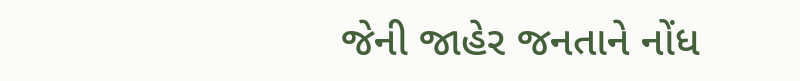જેની જાહેર જનતાને નોંધ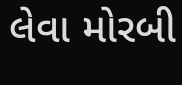લેવા મોરબી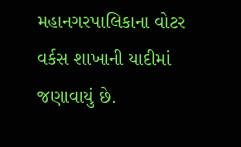મહાનગરપાલિકાના વોટર વર્કસ શાખાની યાદીમાં જણાવાયું છે.